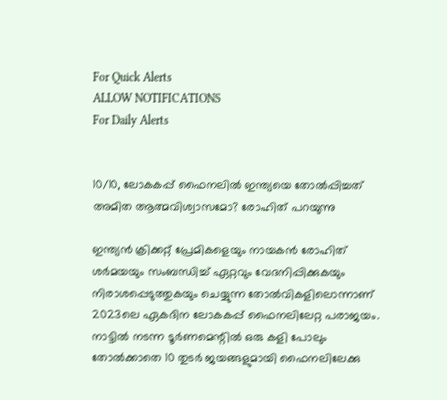For Quick Alerts
ALLOW NOTIFICATIONS
For Daily Alerts


10/10, ലോകകപ്പ് ഫൈനലില്‍ ഇന്ത്യയെ തോല്‍പ്പിച്ചത് അമിത ആത്മവിശ്വാസമോ? രോഹിത് പറയുന്നു

ഇന്ത്യന്‍ ക്രിക്കറ്റ് പ്രേമികളെയും നായകന്‍ രോഹിത് ശര്‍മയയും സംബന്ധിച്ച് ഏറ്റവും വേദനിപ്പിക്കുകയും നിരാശപ്പെടുത്തുകയും ചെയ്യുന്ന തോല്‍വികളിലൊന്നാണ് 2023ലെ ഏകദിന ലോകകപ്പ് ഫൈനലിലേറ്റ പരാജയം. നാട്ടില്‍ നടന്ന ടൂര്‍ണമെന്റില്‍ ഒരു കളി പോലും തോല്‍ക്കാതെ 10 തുടര്‍ ജയങ്ങളുമായി ഫൈനലിലേക്കു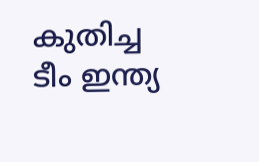കുതിച്ച ടീം ഇന്ത്യ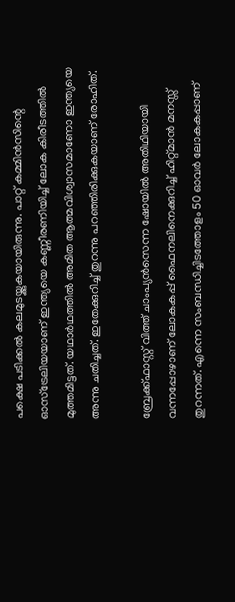പക്ഷെ പടിക്കല്‍ കലമുടയ്ക്കുകയായിരുന്നു. പാറ്റ് കമ്മിന്‍സിന്റെ ഓസ്‌ട്രേലിയയാണ് ഇന്ത്യയെ കണ്ണീരണിയിച്ച് ലോക കിരീടത്തില്‍ മുത്തമിട്ടത്. യഥാര്‍ഥത്തില്‍ അമിത ആത്മവിശ്വാസമാണോ ഇന്ത്യയെ അന്നു ചതിച്ചത്. ഇതേക്കുറിച്ച് തുറന്നു പറഞ്ഞിരിക്കുകയാണ് രോഹിത്.

ബ്രേക്ക്ഫാസ്റ്റ് വിത്ത് ചാംപ്യന്‍സെന്ന ഷോയില്‍ അതിഥിയായി വന്നപ്പോഴാണ് ലോകകപ്പ് ഫൈനലിനെക്കുറിച്ച് ഹിറ്റ്മാന്‍ മനസ്സ് തുറന്നത്. എന്നെ സംബന്ധിച്ചിടത്തോളം 50 ഓവര്‍ ലോകകപ്പാണ്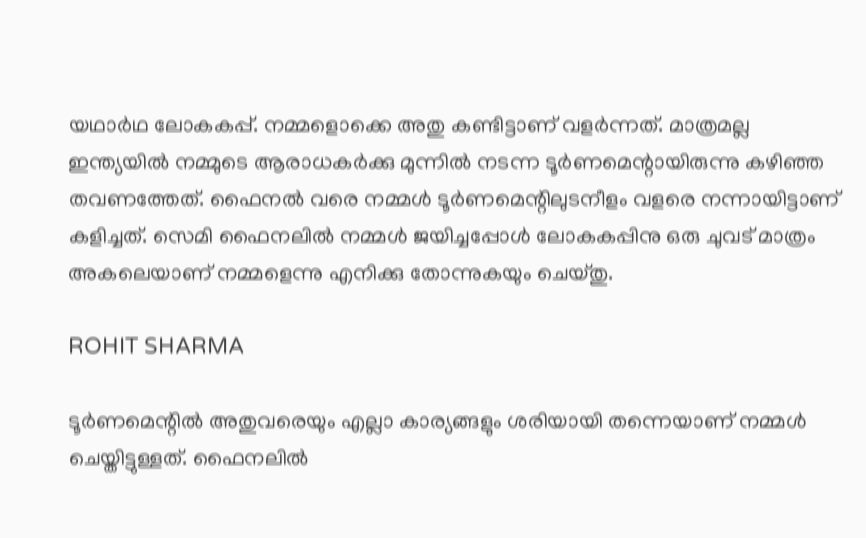യഥാര്‍ഥ ലോകകപ്പ്. നമ്മളൊക്കെ അതു കണ്ടിട്ടാണ് വളര്‍ന്നത്. മാത്രമല്ല ഇന്ത്യയില്‍ നമ്മുടെ ആരാധകര്‍ക്കു മുന്നില്‍ നടന്ന ടൂര്‍ണമെന്റായിരുന്നു കഴിഞ്ഞ തവണത്തേത്. ഫൈനല്‍ വരെ നമ്മള്‍ ടൂര്‍ണമെന്റിലുടനീളം വളരെ നന്നായിട്ടാണ് കളിച്ചത്. സെമി ഫൈനലില്‍ നമ്മള്‍ ജയിച്ചപ്പോള്‍ ലോകകപ്പിനു ഒരു ചുവട് മാത്രം അകലെയാണ് നമ്മളെന്നു എനിക്കു തോന്നുകയും ചെയ്തു.

ROHIT SHARMA

ടൂര്‍ണമെന്റില്‍ അതുവരെയും എല്ലാ കാര്യങ്ങളും ശരിയായി തന്നെയാണ് നമ്മള്‍ ചെയ്തിട്ടുള്ളത്. ഫൈനലില്‍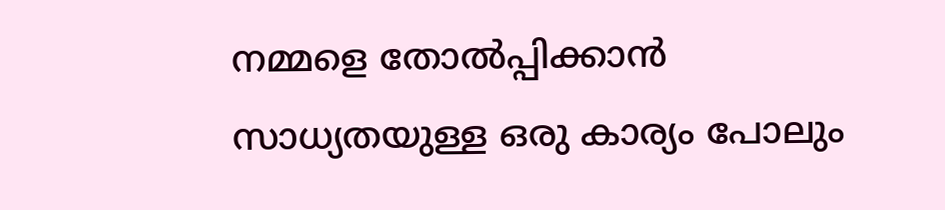നമ്മളെ തോല്‍പ്പിക്കാന്‍ സാധ്യതയുള്ള ഒരു കാര്യം പോലും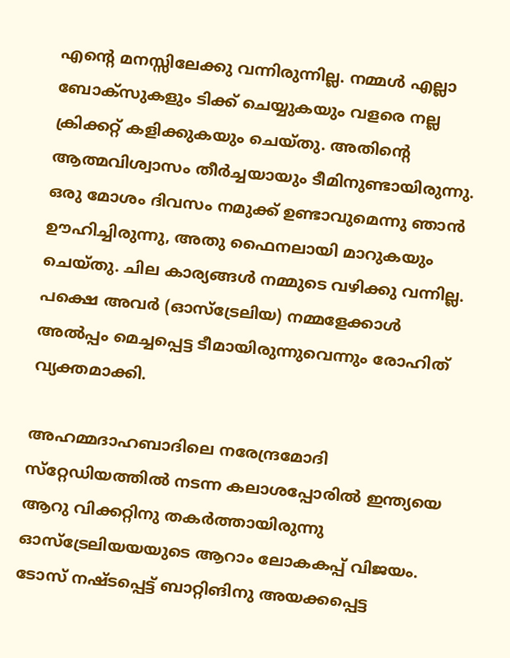എന്റെ മനസ്സിലേക്കു വന്നിരുന്നില്ല. നമ്മള്‍ എല്ലാ ബോക്‌സുകളും ടിക്ക് ചെയ്യുകയും വളരെ നല്ല ക്രിക്കറ്റ് കളിക്കുകയും ചെയ്തു. അതിന്റെ ആത്മവിശ്വാസം തീര്‍ച്ചയായും ടീമിനുണ്ടായിരുന്നു. ഒരു മോശം ദിവസം നമുക്ക് ഉണ്ടാവുമെന്നു ഞാന്‍ ഊഹിച്ചിരുന്നു, അതു ഫൈനലായി മാറുകയും ചെയ്തു. ചില കാര്യങ്ങള്‍ നമ്മുടെ വഴിക്കു വന്നില്ല. പക്ഷെ അവര്‍ (ഓസ്‌ട്രേലിയ) നമ്മളേക്കാള്‍ അല്‍പ്പം മെച്ചപ്പെട്ട ടീമായിരുന്നുവെന്നും രോഹിത് വ്യക്തമാക്കി.

അഹമ്മദാഹബാദിലെ നരേന്ദ്രമോദി സ്‌റ്റേഡിയത്തില്‍ നടന്ന കലാശപ്പോരില്‍ ഇന്ത്യയെ ആറു വിക്കറ്റിനു തകര്‍ത്തായിരുന്നു ഓസ്‌ട്രേലിയയയുടെ ആറാം ലോകകപ്പ് വിജയം. ടോസ് നഷ്ടപ്പെട്ട് ബാറ്റിങിനു അയക്കപ്പെട്ട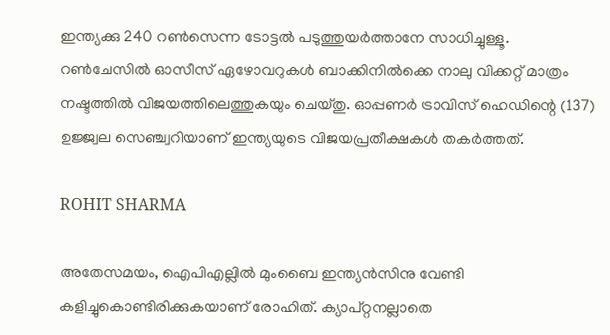ഇന്ത്യക്കു 240 റണ്‍സെന്ന ടോട്ടല്‍ പടുത്തുയര്‍ത്താനേ സാധിച്ചുള്ളൂ. റണ്‍ചേസില്‍ ഓസീസ് ഏഴോവറുകള്‍ ബാക്കിനില്‍ക്കെ നാലു വിക്കറ്റ് മാത്രം നഷ്ടത്തില്‍ വിജയത്തിലെത്തുകയും ചെയ്തു. ഓപ്പണര്‍ ട്രാവിസ് ഹെഡിന്റെ (137) ഉജ്ജ്വല സെഞ്ച്വറിയാണ് ഇന്ത്യയുടെ വിജയപ്രതീക്ഷകള്‍ തകര്‍ത്തത്.

ROHIT SHARMA

അതേസമയം, ഐപിഎല്ലില്‍ മുംബൈ ഇന്ത്യന്‍സിനു വേണ്ടി കളിച്ചുകൊണ്ടിരിക്കുകയാണ് രോഹിത്. ക്യാപ്റ്റനല്ലാതെ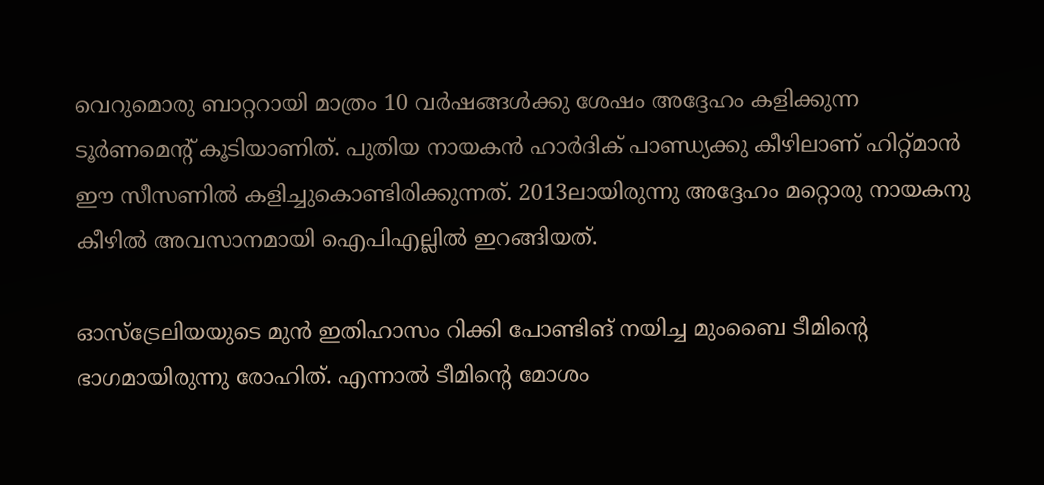വെറുമൊരു ബാറ്ററായി മാത്രം 10 വര്‍ഷങ്ങള്‍ക്കു ശേഷം അദ്ദേഹം കളിക്കുന്ന ടൂര്‍ണമെന്റ് കൂടിയാണിത്. പുതിയ നായകന്‍ ഹാര്‍ദിക് പാണ്ഡ്യക്കു കീഴിലാണ് ഹിറ്റ്മാന്‍ ഈ സീസണില്‍ കളിച്ചുകൊണ്ടിരിക്കുന്നത്. 2013ലായിരുന്നു അദ്ദേഹം മറ്റൊരു നായകനു കീഴില്‍ അവസാനമായി ഐപിഎല്ലില്‍ ഇറങ്ങിയത്.

ഓസ്‌ട്രേലിയയുടെ മുന്‍ ഇതിഹാസം റിക്കി പോണ്ടിങ് നയിച്ച മുംബൈ ടീമിന്റെ ഭാഗമായിരുന്നു രോഹിത്. എന്നാല്‍ ടീമിന്റെ മോശം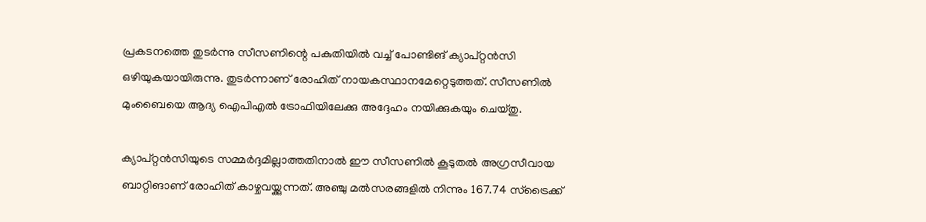പ്രകടനത്തെ തുടര്‍ന്നു സീസണിന്റെ പകുതിയില്‍ വച്ച് പോണ്ടിങ് ക്യാപ്റ്റന്‍സി ഒഴിയുകയായിരുന്നു. തുടര്‍ന്നാണ് രോഹിത് നായകസ്ഥാനമേറ്റെടുത്തത്. സീസണില്‍ മുംബൈയെ ആദ്യ ഐപിഎല്‍ ട്രോഫിയിലേക്കു അദ്ദേഹം നയിക്കുകയും ചെയ്തു.

ക്യാപ്റ്റന്‍സിയുടെ സമ്മര്‍ദ്ദമില്ലാത്തതിനാല്‍ ഈ സീസണില്‍ കൂടുതല്‍ അഗ്രസീവായ ബാറ്റിങാണ് രോഹിത് കാഴ്ചവയ്ക്കുന്നത്. അഞ്ചു മല്‍സരങ്ങളില്‍ നിന്നും 167.74 സ്‌ട്രൈക്ക്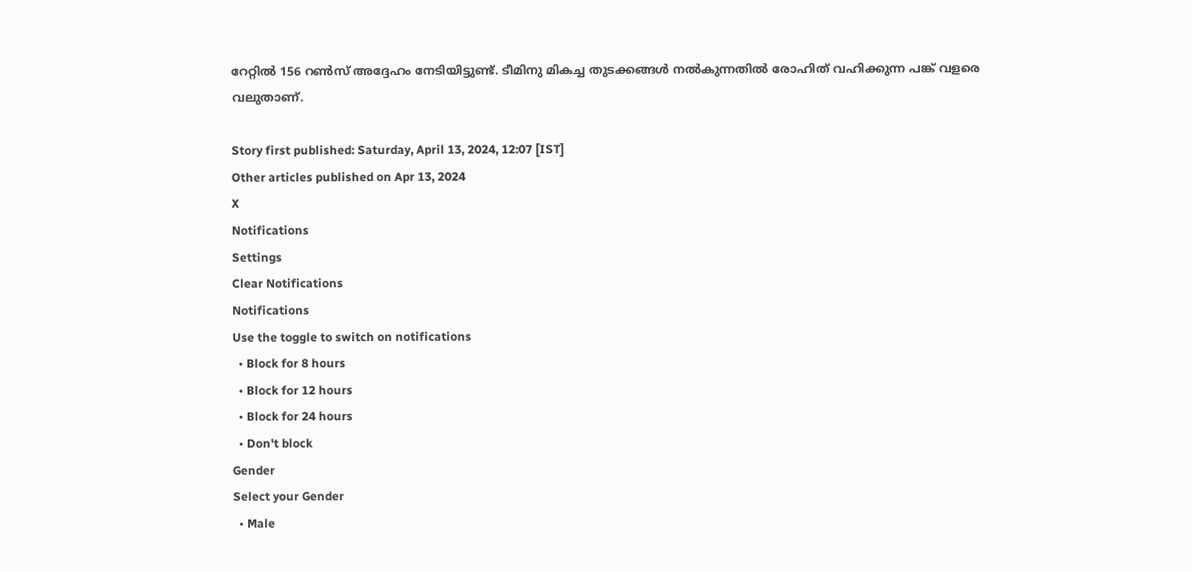റേറ്റില്‍ 156 റണ്‍സ് അദ്ദേഹം നേടിയിട്ടുണ്ട്. ടീമിനു മികച്ച തുടക്കങ്ങള്‍ നല്‍കുന്നതില്‍ രോഹിത് വഹിക്കുന്ന പങ്ക് വളരെ വലുതാണ്.

Story first published: Saturday, April 13, 2024, 12:07 [IST]
Other articles published on Apr 13, 2024
X
Notifications
Settings
Clear Notifications
Notifications
Use the toggle to switch on notifications
  • Block for 8 hours
  • Block for 12 hours
  • Block for 24 hours
  • Don't block
Gender
Select your Gender
  • Male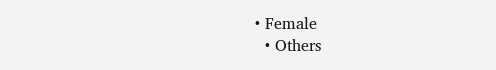• Female
  • Others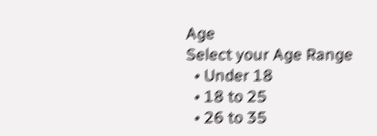Age
Select your Age Range
  • Under 18
  • 18 to 25
  • 26 to 35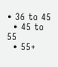• 36 to 45
  • 45 to 55
  • 55+